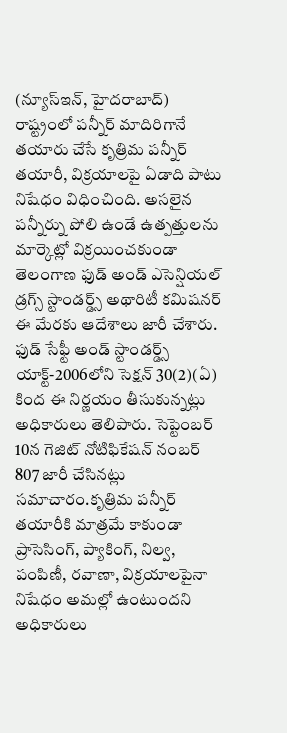(న్యూస్ఇన్, హైదరాబాద్)
రాష్ట్రంలో పన్నీర్ మాదిరిగానే తయారు చేసే కృత్రిమ పన్నీర్ తయారీ, విక్రయాలపై ఏడాది పాటు నిషేధం విధించింది. అసలైన పన్నీర్ను పోలి ఉండే ఉత్పత్తులను మార్కెట్లో విక్రయించకుండా తెలంగాణ ఫుడ్ అండ్ ఎసెన్షియల్ డ్రగ్స్ స్టాండర్డ్స్ అథారిటీ కమిషనర్ ఈ మేరకు ఆదేశాలు జారీ చేశారు. ఫుడ్ సేఫ్టీ అండ్ స్టాండర్డ్స్ యాక్ట్-2006లోని సెక్షన్ 30(2)(ఏ) కింద ఈ నిర్ణయం తీసుకున్నట్లు అధికారులు తెలిపారు. సెప్టెంబర్ 10న గెజిట్ నోటిఫికేషన్ నంబర్ 807 జారీ చేసినట్లు సమాచారం.కృత్రిమ పన్నీర్ తయారీకి మాత్రమే కాకుండా ప్రాసెసింగ్, ప్యాకింగ్, నిల్వ, పంపిణీ, రవాణా, విక్రయాలపైనా నిషేధం అమల్లో ఉంటుందని అధికారులు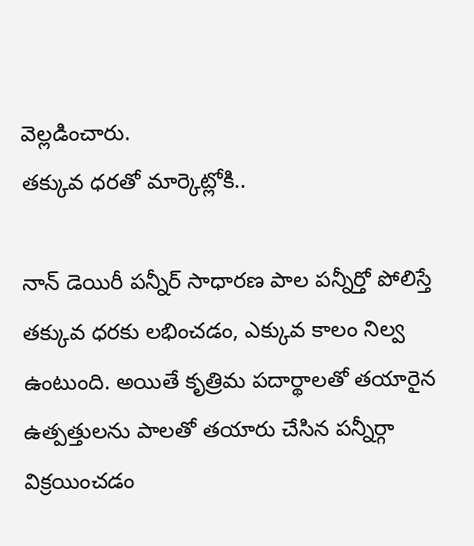వెల్లడించారు.
తక్కువ ధరతో మార్కెట్లోకి..

నాన్ డెయిరీ పన్నీర్ సాధారణ పాల పన్నీర్తో పోలిస్తే తక్కువ ధరకు లభించడం, ఎక్కువ కాలం నిల్వ ఉంటుంది. అయితే కృత్రిమ పదార్థాలతో తయారైన ఉత్పత్తులను పాలతో తయారు చేసిన పన్నీర్గా విక్రయించడం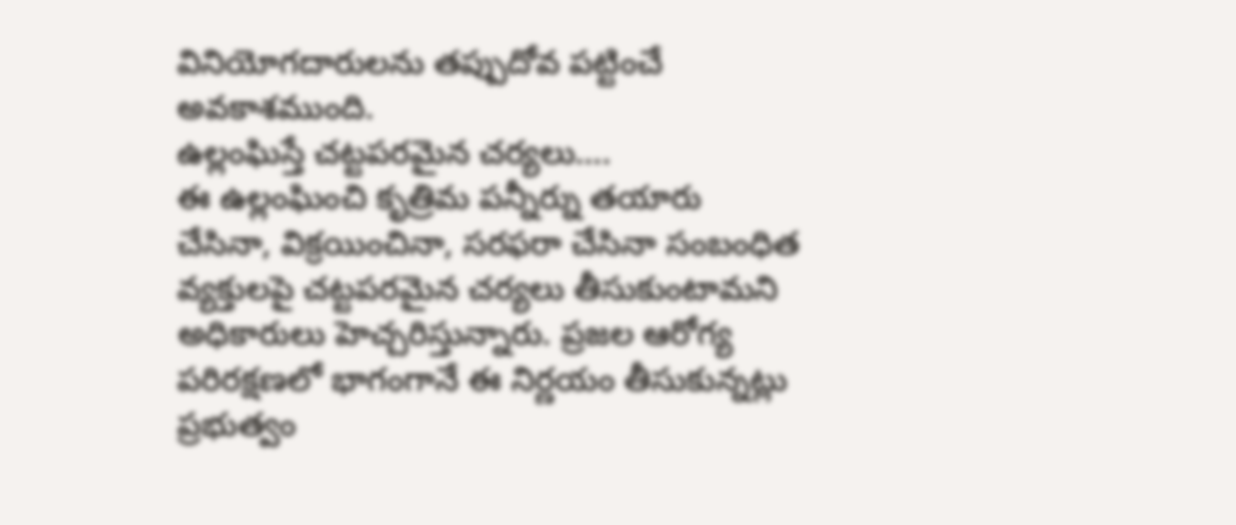వినియోగదారులను తప్పుదోవ పట్టించే అవకాశముంది.
ఉల్లంఘిస్తే చట్టపరమైన చర్యలు….
ఈ ఉల్లంఘించి కృత్రిమ పన్నీర్ను తయారు చేసినా, విక్రయించినా, సరఫరా చేసినా సంబంధిత వ్యక్తులపై చట్టపరమైన చర్యలు తీసుకుంటామని అధికారులు హెచ్చరిస్తున్నారు. ప్రజల ఆరోగ్య పరిరక్షణలో భాగంగానే ఈ నిర్ణయం తీసుకున్నట్లు ప్రభుత్వం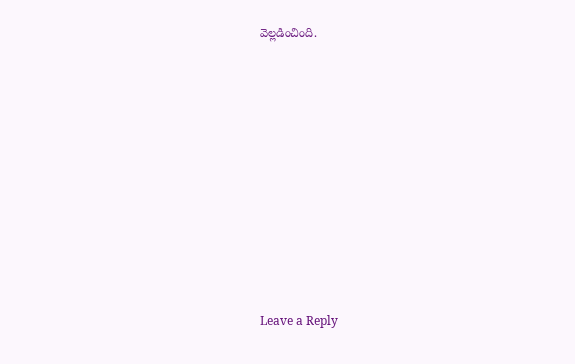వెల్లడించింది.













Leave a Reply